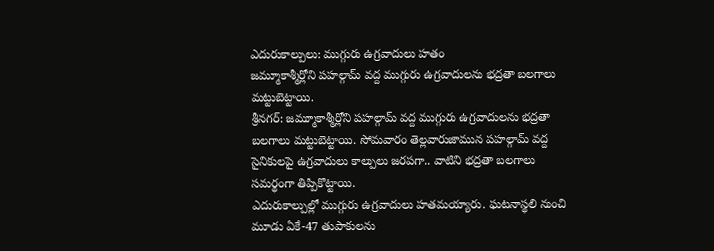ఎదురుకాల్పులు: ముగ్గురు ఉగ్రవాదులు హతం
జమ్మూకాశ్మీర్లోని పహల్గామ్ వద్ద ముగ్గురు ఉగ్రవాదులను భద్రతా బలగాలు మట్టుబెట్టాయి.
శ్రీనగర్: జమ్మూకాశ్మీర్లోని పహల్గామ్ వద్ద ముగ్గురు ఉగ్రవాదులను భద్రతా బలగాలు మట్టుబెట్టాయి. సోమవారం తెల్లవారుజామున పహల్గామ్ వద్ద సైనికులపై ఉగ్రవాదులు కాల్పులు జరపగా.. వాటిని భద్రతా బలగాలు సమర్థంగా తిప్పికొట్టాయి.
ఎదురుకాల్పుల్లో ముగ్గురు ఉగ్రవాదులు హతమయ్యారు. ఘటనాస్థలి నుంచి మూడు ఏకే-47 తుపాకులను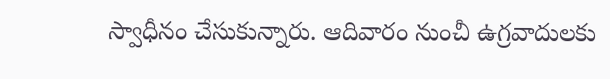స్వాధీనం చేసుకున్నారు. ఆదివారం నుంచీ ఉగ్రవాదులకు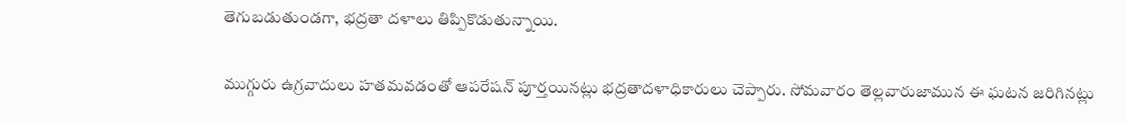తెగుబడుతుండగా, భద్రతా దళాలు తిప్పికొడుతున్నాయి.

ముగ్గురు ఉగ్రవాదులు హతమవడంతో ఆపరేషన్ పూర్తయినట్లు భద్రతాదళాధికారులు చెప్పారు. సోమవారం తెల్లవారుజామున ఈ ఘటన జరిగినట్లు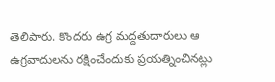తెలిపారు. కొందరు ఉగ్ర మద్దతుదారులు ఆ ఉగ్రవాదులను రక్షించేందుకు ప్రయత్నించినట్లు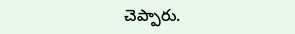చెప్పారు.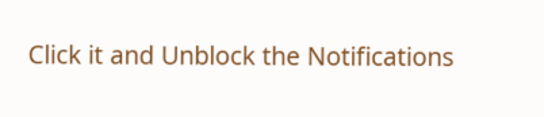Click it and Unblock the Notifications